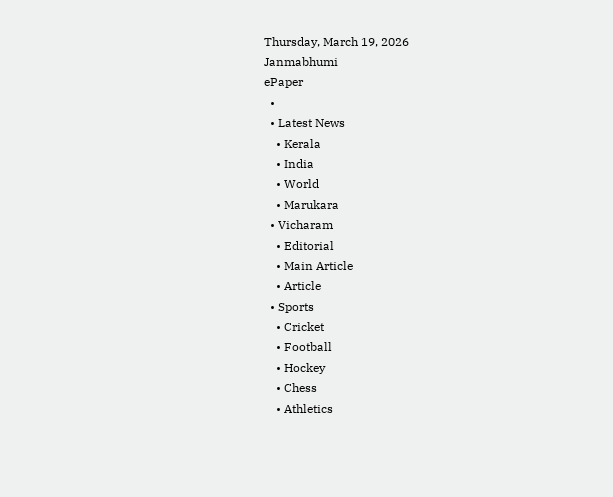Thursday, March 19, 2026
Janmabhumi
ePaper
  •
  • Latest News
    • Kerala
    • India
    • World
    • Marukara
  • Vicharam
    • Editorial
    • Main Article
    • Article
  • Sports
    • Cricket
    • Football
    • Hockey
    • Chess
    • Athletics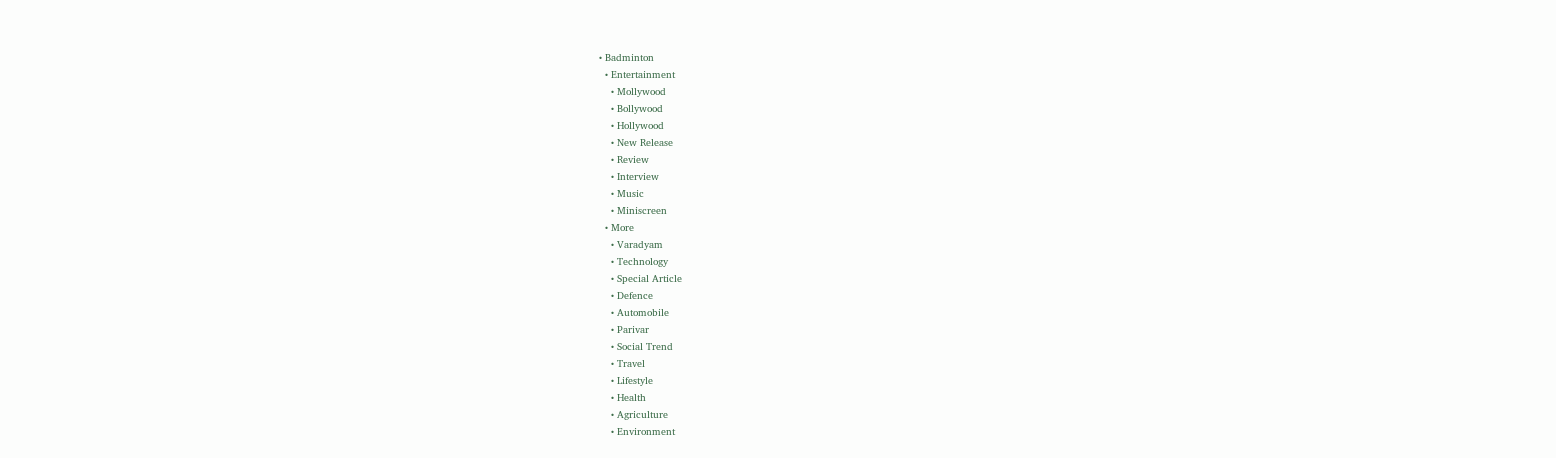• Badminton
  • Entertainment
    • Mollywood
    • Bollywood
    • Hollywood
    • New Release
    • Review
    • Interview
    • Music
    • Miniscreen
  • More
    • Varadyam
    • Technology
    • Special Article
    • Defence
    • Automobile
    • Parivar
    • Social Trend
    • Travel
    • Lifestyle
    • Health
    • Agriculture
    • Environment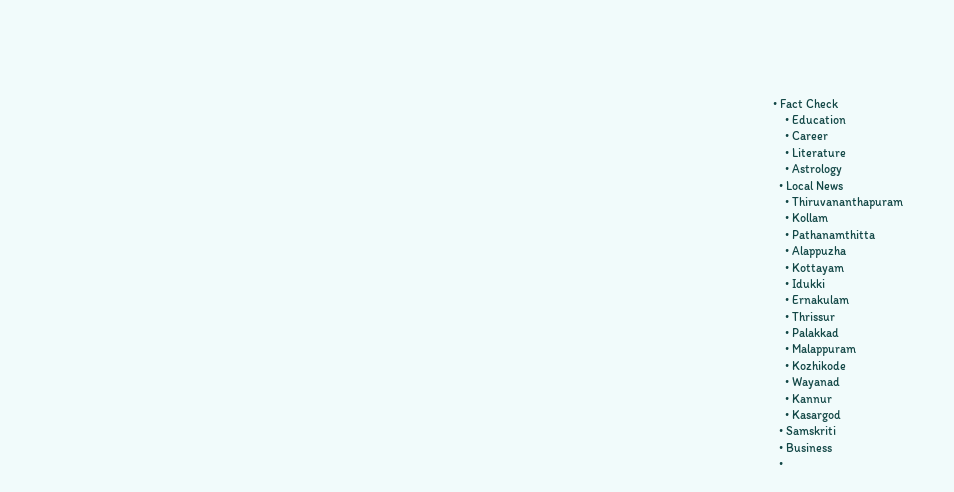• Fact Check
    • Education
    • Career
    • Literature
    • Astrology
  • Local News
    • Thiruvananthapuram
    • Kollam
    • Pathanamthitta
    • Alappuzha
    • Kottayam
    • Idukki
    • Ernakulam
    • Thrissur
    • Palakkad
    • Malappuram
    • Kozhikode
    • Wayanad
    • Kannur
    • Kasargod
  • Samskriti
  • Business
  •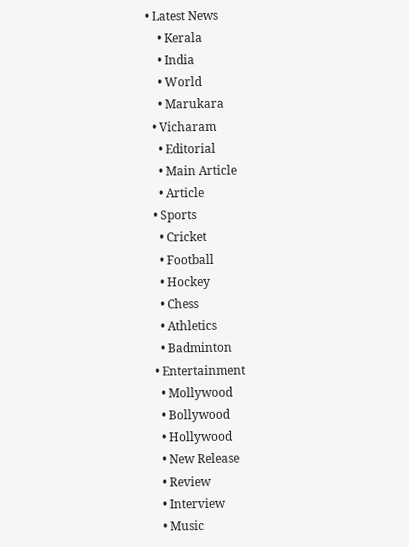• Latest News
    • Kerala
    • India
    • World
    • Marukara
  • Vicharam
    • Editorial
    • Main Article
    • Article
  • Sports
    • Cricket
    • Football
    • Hockey
    • Chess
    • Athletics
    • Badminton
  • Entertainment
    • Mollywood
    • Bollywood
    • Hollywood
    • New Release
    • Review
    • Interview
    • Music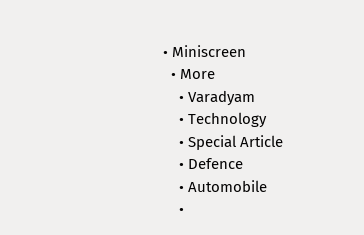• Miniscreen
  • More
    • Varadyam
    • Technology
    • Special Article
    • Defence
    • Automobile
    •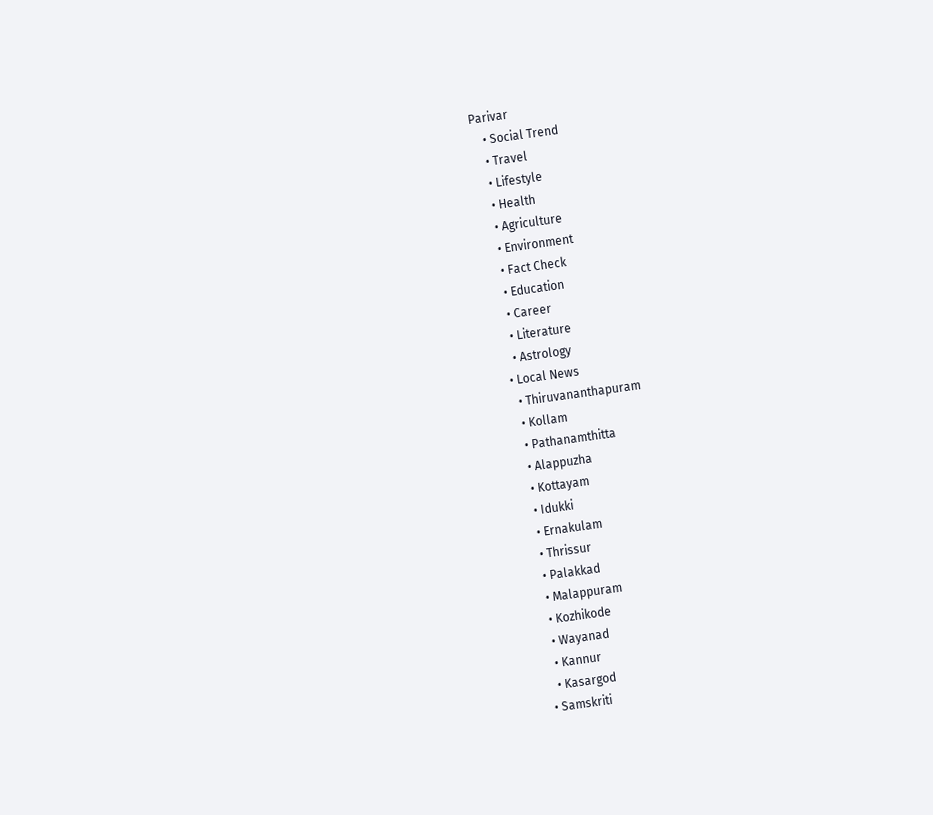Parivar
    • Social Trend
    • Travel
    • Lifestyle
    • Health
    • Agriculture
    • Environment
    • Fact Check
    • Education
    • Career
    • Literature
    • Astrology
  • Local News
    • Thiruvananthapuram
    • Kollam
    • Pathanamthitta
    • Alappuzha
    • Kottayam
    • Idukki
    • Ernakulam
    • Thrissur
    • Palakkad
    • Malappuram
    • Kozhikode
    • Wayanad
    • Kannur
    • Kasargod
  • Samskriti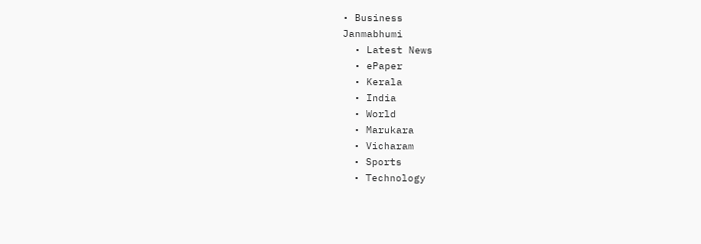• Business
Janmabhumi
  • Latest News
  • ePaper
  • Kerala
  • India
  • World
  • Marukara
  • Vicharam
  • Sports
  • Technology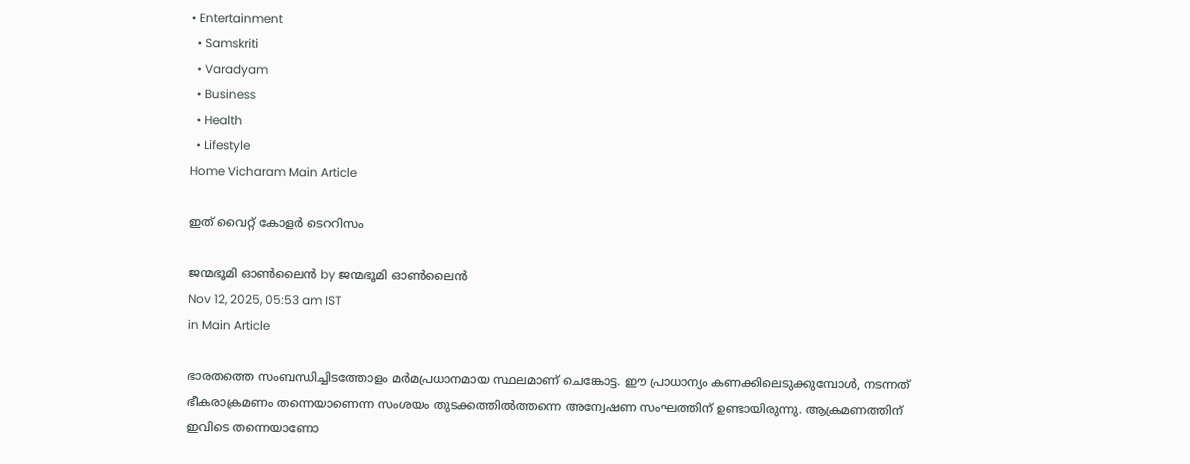• Entertainment
  • Samskriti
  • Varadyam
  • Business
  • Health
  • Lifestyle
Home Vicharam Main Article

ഇത് വൈറ്റ് കോളര്‍ ടെററിസം

ജന്മഭൂമി ഓണ്‍ലൈന്‍ by ജന്മഭൂമി ഓണ്‍ലൈന്‍
Nov 12, 2025, 05:53 am IST
in Main Article

ഭാരതത്തെ സംബന്ധിച്ചിടത്തോളം മര്‍മപ്രധാനമായ സ്ഥലമാണ് ചെങ്കോട്ട. ഈ പ്രാധാന്യം കണക്കിലെടുക്കുമ്പോള്‍, നടന്നത് ഭീകരാക്രമണം തന്നെയാണെന്ന സംശയം തുടക്കത്തില്‍ത്തന്നെ അന്വേഷണ സംഘത്തിന് ഉണ്ടായിരുന്നു. ആക്രമണത്തിന് ഇവിടെ തന്നെയാണോ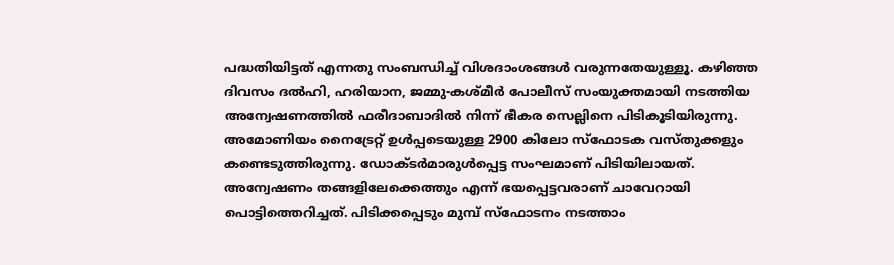പദ്ധതിയിട്ടത് എന്നതു സംബന്ധിച്ച് വിശദാംശങ്ങള്‍ വരുന്നതേയുള്ളൂ. കഴിഞ്ഞ ദിവസം ദല്‍ഹി, ഹരിയാന, ജമ്മു-കശ്മീര്‍ പോലീസ് സംയുക്തമായി നടത്തിയ അന്വേഷണത്തില്‍ ഫരീദാബാദില്‍ നിന്ന് ഭീകര സെല്ലിനെ പിടികൂടിയിരുന്നു. അമോണിയം നൈട്രേറ്റ് ഉള്‍പ്പടെയുള്ള 2900 കിലോ സ്‌ഫോടക വസ്തുക്കളും കണ്ടെടുത്തിരുന്നു. ഡോക്ടര്‍മാരുള്‍പ്പെട്ട സംഘമാണ് പിടിയിലായത്. അന്വേഷണം തങ്ങളിലേക്കെത്തും എന്ന് ഭയപ്പെട്ടവരാണ് ചാവേറായി പൊട്ടിത്തെറിച്ചത്. പിടിക്കപ്പെടും മുമ്പ് സ്‌ഫോടനം നടത്താം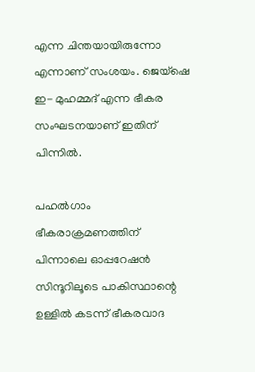എന്ന ചിന്തയായിരുന്നോ എന്നാണ് സംശയം. ജെയ്‌ഷെ ഇ- മുഹമ്മദ് എന്ന ഭീകര സംഘടനയാണ് ഇതിന് പിന്നില്‍.

പഹല്‍ഗാം ഭീകരാക്രമണത്തിന് പിന്നാലെ ഓപ്പറേഷന്‍ സിന്ദൂറിലൂടെ പാകിസ്ഥാന്റെ ഉള്ളില്‍ കടന്ന് ഭീകരവാദ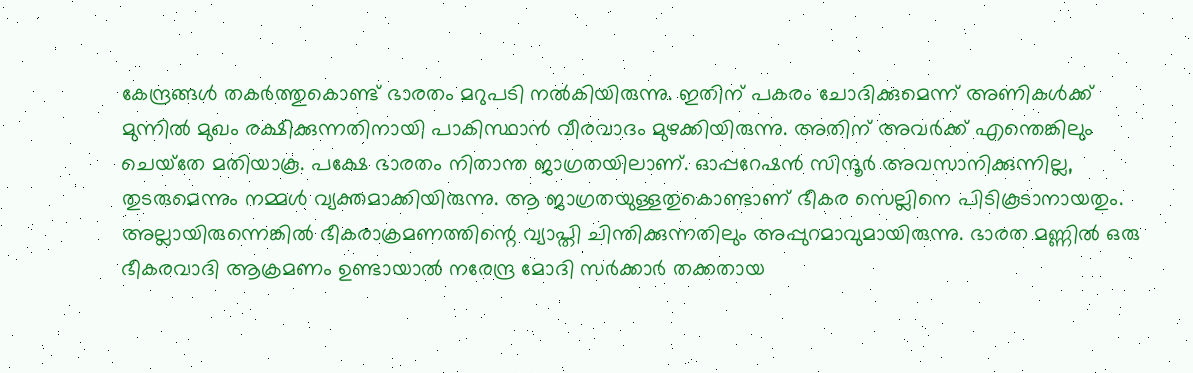കേന്ദ്രങ്ങള്‍ തകര്‍ത്തുകൊണ്ട് ഭാരതം മറുപടി നല്‍കിയിരുന്നു. ഇതിന് പകരം ചോദിക്കുമെന്ന് അണികള്‍ക്ക് മുന്നില്‍ മുഖം രക്ഷിക്കുന്നതിനായി പാകിസ്ഥാന്‍ വീരവാദം മുഴക്കിയിരുന്നു. അതിന് അവര്‍ക്ക് എന്തെങ്കിലും ചെയ്‌തേ മതിയാകൂ. പക്ഷേ ഭാരതം നിതാന്ത ജാഗ്രതയിലാണ്. ഓപ്പറേഷന്‍ സിന്ദൂര്‍ അവസാനിക്കുന്നില്ല, തുടരുമെന്നും നമ്മള്‍ വ്യക്തമാക്കിയിരുന്നു. ആ ജാഗ്രതയുള്ളതുകൊണ്ടാണ് ഭീകര സെല്ലിനെ പിടികൂടാനായതും. അല്ലായിരുന്നെങ്കില്‍ ഭീകരാക്രമണത്തിന്റെ വ്യാപ്തി ചിന്തിക്കുന്നതിലും അപ്പുറമാവുമായിരുന്നു. ഭാരത മണ്ണില്‍ ഒരു ഭീകരവാദി ആക്രമണം ഉണ്ടായാല്‍ നരേന്ദ്ര മോദി സര്‍ക്കാര്‍ തക്കതായ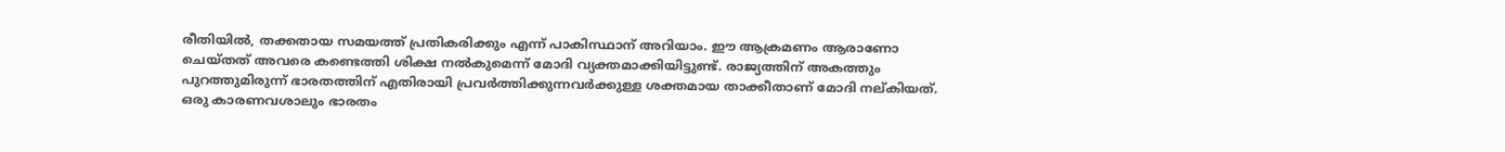രീതിയില്‍, തക്കതായ സമയത്ത് പ്രതികരിക്കും എന്ന് പാകിസ്ഥാന് അറിയാം. ഈ ആക്രമണം ആരാണോ ചെയ്തത് അവരെ കണ്ടെത്തി ശിക്ഷ നല്‍കുമെന്ന് മോദി വ്യക്തമാക്കിയിട്ടുണ്ട്. രാജ്യത്തിന് അകത്തും പുറത്തുമിരുന്ന് ഭാരതത്തിന് എതിരായി പ്രവര്‍ത്തിക്കുന്നവര്‍ക്കുള്ള ശക്തമായ താക്കീതാണ് മോദി നല്കിയത്. ഒരു കാരണവശാലും ഭാരതം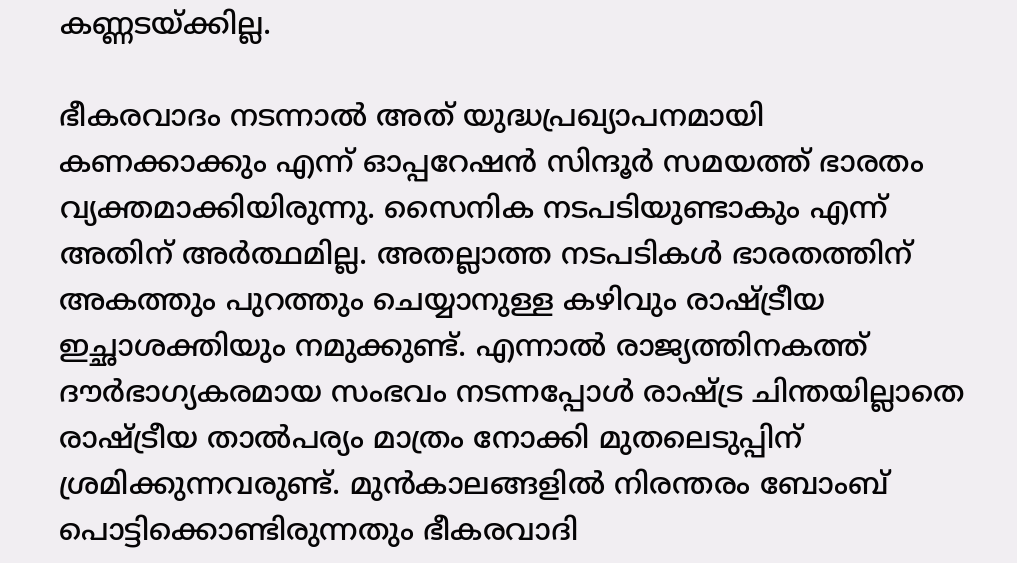കണ്ണടയ്‌ക്കില്ല.

ഭീകരവാദം നടന്നാല്‍ അത് യുദ്ധപ്രഖ്യാപനമായി കണക്കാക്കും എന്ന് ഓപ്പറേഷന്‍ സിന്ദൂര്‍ സമയത്ത് ഭാരതം വ്യക്തമാക്കിയിരുന്നു. സൈനിക നടപടിയുണ്ടാകും എന്ന് അതിന് അര്‍ത്ഥമില്ല. അതല്ലാത്ത നടപടികള്‍ ഭാരതത്തിന് അകത്തും പുറത്തും ചെയ്യാനുള്ള കഴിവും രാഷ്‌ട്രീയ ഇച്ഛാശക്തിയും നമുക്കുണ്ട്. എന്നാല്‍ രാജ്യത്തിനകത്ത് ദൗര്‍ഭാഗ്യകരമായ സംഭവം നടന്നപ്പോള്‍ രാഷ്‌ട്ര ചിന്തയില്ലാതെ രാഷ്‌ട്രീയ താല്‍പര്യം മാത്രം നോക്കി മുതലെടുപ്പിന് ശ്രമിക്കുന്നവരുണ്ട്. മുന്‍കാലങ്ങളില്‍ നിരന്തരം ബോംബ് പൊട്ടിക്കൊണ്ടിരുന്നതും ഭീകരവാദി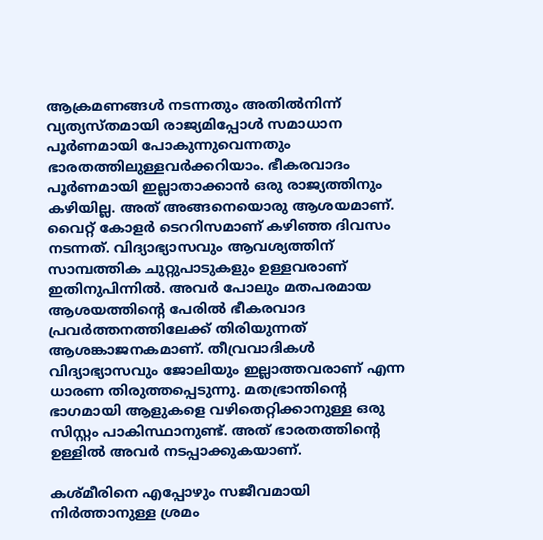ആക്രമണങ്ങള്‍ നടന്നതും അതില്‍നിന്ന് വ്യത്യസ്തമായി രാജ്യമിപ്പോള്‍ സമാധാന പൂര്‍ണമായി പോകുന്നുവെന്നതും ഭാരതത്തിലുള്ളവര്‍ക്കറിയാം. ഭീകരവാദം പൂര്‍ണമായി ഇല്ലാതാക്കാന്‍ ഒരു രാജ്യത്തിനും കഴിയില്ല. അത് അങ്ങനെയൊരു ആശയമാണ്. വൈറ്റ് കോളര്‍ ടെററിസമാണ് കഴിഞ്ഞ ദിവസം നടന്നത്. വിദ്യാഭ്യാസവും ആവശ്യത്തിന് സാമ്പത്തിക ചുറ്റുപാടുകളും ഉള്ളവരാണ് ഇതിനുപിന്നില്‍. അവര്‍ പോലും മതപരമായ ആശയത്തിന്റെ പേരില്‍ ഭീകരവാദ പ്രവര്‍ത്തനത്തിലേക്ക് തിരിയുന്നത് ആശങ്കാജനകമാണ്. തീവ്രവാദികള്‍ വിദ്യാഭ്യാസവും ജോലിയും ഇല്ലാത്തവരാണ് എന്ന ധാരണ തിരുത്തപ്പെടുന്നു. മതഭ്രാന്തിന്റെ ഭാഗമായി ആളുകളെ വഴിതെറ്റിക്കാനുള്ള ഒരു സിസ്റ്റം പാകിസ്ഥാനുണ്ട്. അത് ഭാരതത്തിന്റെ ഉള്ളില്‍ അവര്‍ നടപ്പാക്കുകയാണ്.

കശ്മീരിനെ എപ്പോഴും സജീവമായി നിര്‍ത്താനുള്ള ശ്രമം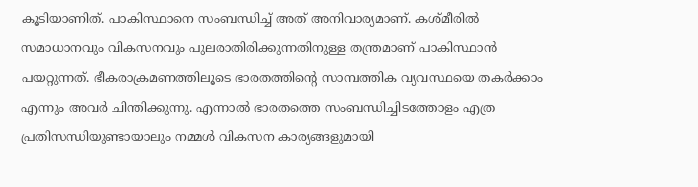കൂടിയാണിത്. പാകിസ്ഥാനെ സംബന്ധിച്ച് അത് അനിവാര്യമാണ്. കശ്മീരില്‍ സമാധാനവും വികസനവും പുലരാതിരിക്കുന്നതിനുള്ള തന്ത്രമാണ് പാകിസ്ഥാന്‍ പയറ്റുന്നത്. ഭീകരാക്രമണത്തിലൂടെ ഭാരതത്തിന്റെ സാമ്പത്തിക വ്യവസ്ഥയെ തകര്‍ക്കാം എന്നും അവര്‍ ചിന്തിക്കുന്നു. എന്നാല്‍ ഭാരതത്തെ സംബന്ധിച്ചിടത്തോളം എത്ര പ്രതിസന്ധിയുണ്ടായാലും നമ്മള്‍ വികസന കാര്യങ്ങളുമായി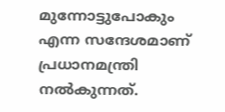മുന്നോട്ടുപോകും എന്ന സന്ദേശമാണ് പ്രധാനമന്ത്രി നല്‍കുന്നത്.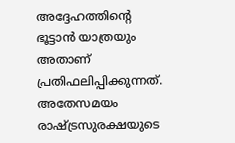അദ്ദേഹത്തിന്റെ ഭൂട്ടാന്‍ യാത്രയും അതാണ് പ്രതിഫലിപ്പിക്കുന്നത്. അതേസമയം രാഷ്‌ട്രസുരക്ഷയുടെ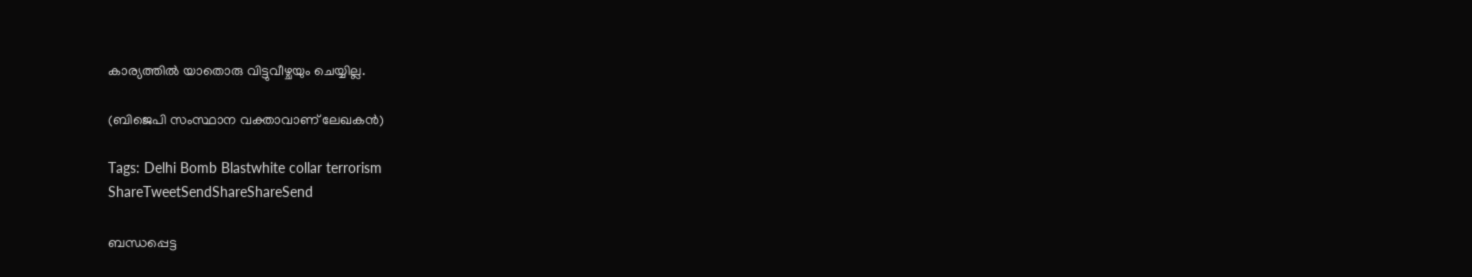കാര്യത്തില്‍ യാതൊരു വിട്ടുവീഴ്ചയും ചെയ്യില്ല.

(ബിജെപി സംസ്ഥാന വക്താവാണ് ലേഖകന്‍)

Tags: Delhi Bomb Blastwhite collar terrorism
ShareTweetSendShareShareSend

ബന്ധപ്പെട്ട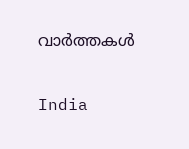വാര്‍ത്തകള്‍

India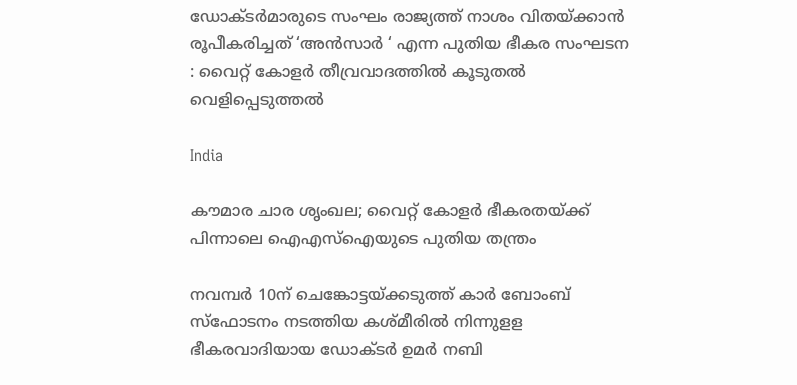ഡോക്ടർമാരുടെ സംഘം രാജ്യത്ത് നാശം വിതയ്‌ക്കാൻ രൂപീകരിച്ചത് ‘അൻസാർ ‘ എന്ന പുതിയ ഭീകര സംഘടന : വൈറ്റ് കോളർ തീവ്രവാദത്തിൽ കൂടുതൽ വെളിപ്പെടുത്തൽ

India

കൗമാര ചാര ശൃംഖല; വൈറ്റ് കോളര്‍ ഭീകരതയ്‌ക്ക് പിന്നാലെ ഐഎസ്‌ഐയുടെ പുതിയ തന്ത്രം

നവമ്പര്‍ 10ന് ചെങ്കോട്ടയ്ക്കടുത്ത് കാര്‍ ബോംബ് സ്ഫോടനം നടത്തിയ കശ്മീരില്‍ നിന്നുളള ഭീകരവാദിയായ ഡോക്ടര്‍ ഉമര്‍ നബി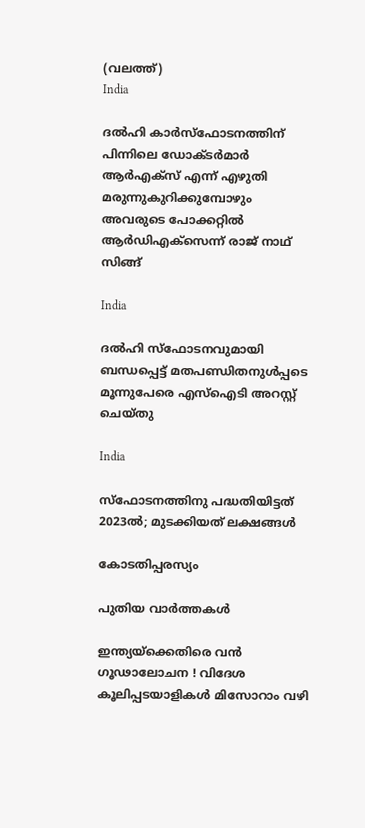(വലത്ത്)
India

ദല്‍ഹി കാര്‍സ്ഫോടനത്തിന് പിന്നിലെ ഡോക്ടര്‍മാര്‍ ആര്‍എക്സ് എന്ന് എഴുതി മരുന്നുകുറിക്കുമ്പോഴും അവരുടെ പോക്കറ്റില്‍ ആര്‍ഡിഎക്സെന്ന് രാജ് നാഥ് സിങ്ങ്

India

ദൽഹി സ്ഫോടനവുമായി ബന്ധപ്പെട്ട് മതപണ്ഡിതനുൾപ്പടെ മൂന്നുപേരെ എസ്ഐടി അറസ്റ്റ് ചെയ്തു

India

സ്‌ഫോടനത്തിനു പദ്ധതിയിട്ടത് 2023ല്‍; മുടക്കിയത് ലക്ഷങ്ങള്‍

കോടതിപ്പരസ്യം

പുതിയ വാര്‍ത്തകള്‍

ഇന്ത്യയ്‌ക്കെതിരെ വൻ ഗൂഢാലോചന ! വിദേശ കൂലിപ്പടയാളികൾ മിസോറാം വഴി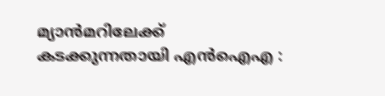മ്യാൻമറിലേക്ക് കടക്കുന്നതായി എൻഐഎ :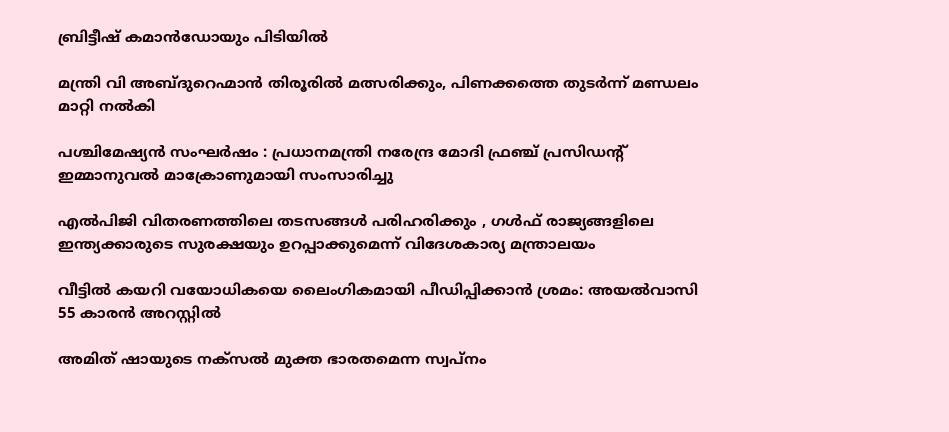ബ്രിട്ടീഷ് കമാൻഡോയും പിടിയിൽ

മന്ത്രി വി അബ്ദുറെഹ്മാന്‍ തിരൂരില്‍ മത്സരിക്കും, പിണക്കത്തെ തുടര്‍ന്ന് മണ്ഡലം മാറ്റി നല്‍കി

പശ്ചിമേഷ്യൻ സംഘർഷം : പ്രധാനമന്ത്രി നരേന്ദ്ര മോദി ഫ്രഞ്ച് പ്രസിഡന്റ് ഇമ്മാനുവൽ മാക്രോണുമായി സംസാരിച്ചു

എൽപിജി വിതരണത്തിലെ തടസങ്ങൾ പരിഹരിക്കും , ഗൾഫ് രാജ്യങ്ങളിലെ ഇന്ത്യക്കാരുടെ സുരക്ഷയും ഉറപ്പാക്കുമെന്ന് വിദേശകാര്യ മന്ത്രാലയം

വീട്ടില്‍ കയറി വയോധികയെ ലൈംഗികമായി പീഡിപ്പിക്കാന്‍ ശ്രമം: അയല്‍വാസി 55 കാരന്‍ അറസ്റ്റില്‍

അമിത് ഷായുടെ നക്സൽ മുക്ത ഭാരതമെന്ന സ്വപ്നം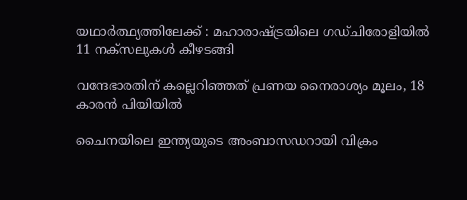യഥാർത്ഥ്യത്തിലേക്ക് : മഹാരാഷ്‌ട്രയിലെ ഗഡ്ചിരോളിയിൽ 11 നക്സലുകൾ കീഴടങ്ങി

വന്ദേഭാരതിന് കല്ലെറിഞ്ഞത് പ്രണയ നൈരാശ്യം മൂലം, 18 കാരന്‍ പിയിയില്‍

ചൈനയിലെ ഇന്ത്യയുടെ അംബാസഡറായി വിക്രം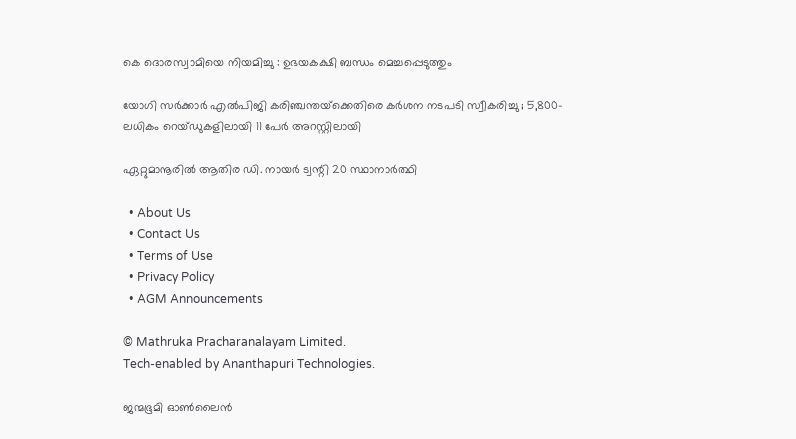കെ ദൊരസ്വാമിയെ നിയമിച്ചു : ഉഭയകക്ഷി ബന്ധം മെച്ചപ്പെടുത്തും

യോഗി സർക്കാർ എൽപിജി കരിഞ്ചന്തയ്‌ക്കെതിരെ കർശന നടപടി സ്വീകരിച്ചു ; 5,800-ലധികം റെയ്ഡുകളിലായി 11 പേർ അറസ്റ്റിലായി

ഏറ്റുമാനൂരില്‍ ആതിര ഡി. നായര്‍ ട്വന്റി 20 സ്ഥാനാര്‍ത്ഥി

  • About Us
  • Contact Us
  • Terms of Use
  • Privacy Policy
  • AGM Announcements

© Mathruka Pracharanalayam Limited.
Tech-enabled by Ananthapuri Technologies.

ജന്മഭൂമി ഓണ്‍ലൈന്‍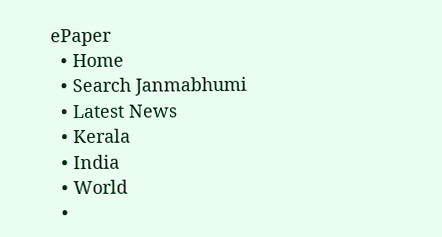ePaper
  • Home
  • Search Janmabhumi
  • Latest News
  • Kerala
  • India
  • World
  •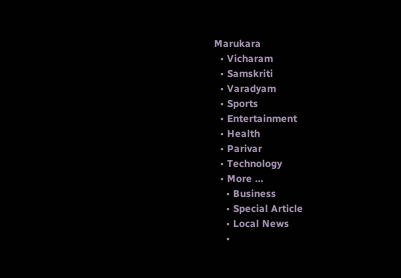Marukara
  • Vicharam
  • Samskriti
  • Varadyam
  • Sports
  • Entertainment
  • Health
  • Parivar
  • Technology
  • More …
    • Business
    • Special Article
    • Local News
    •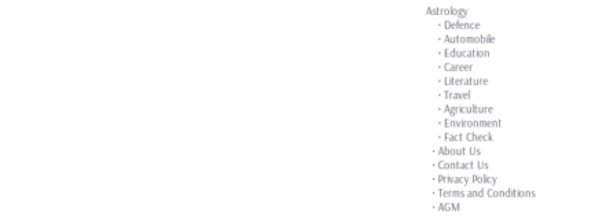Astrology
    • Defence
    • Automobile
    • Education
    • Career
    • Literature
    • Travel
    • Agriculture
    • Environment
    • Fact Check
  • About Us
  • Contact Us
  • Privacy Policy
  • Terms and Conditions
  • AGM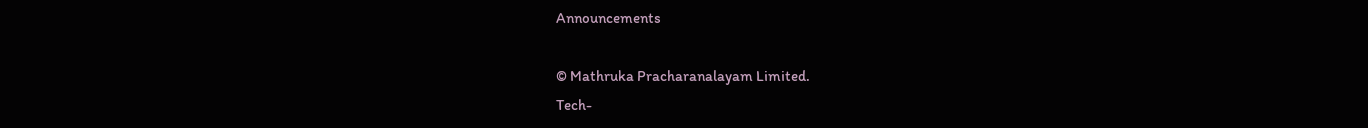Announcements

© Mathruka Pracharanalayam Limited.
Tech-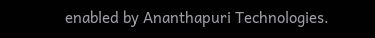enabled by Ananthapuri Technologies.